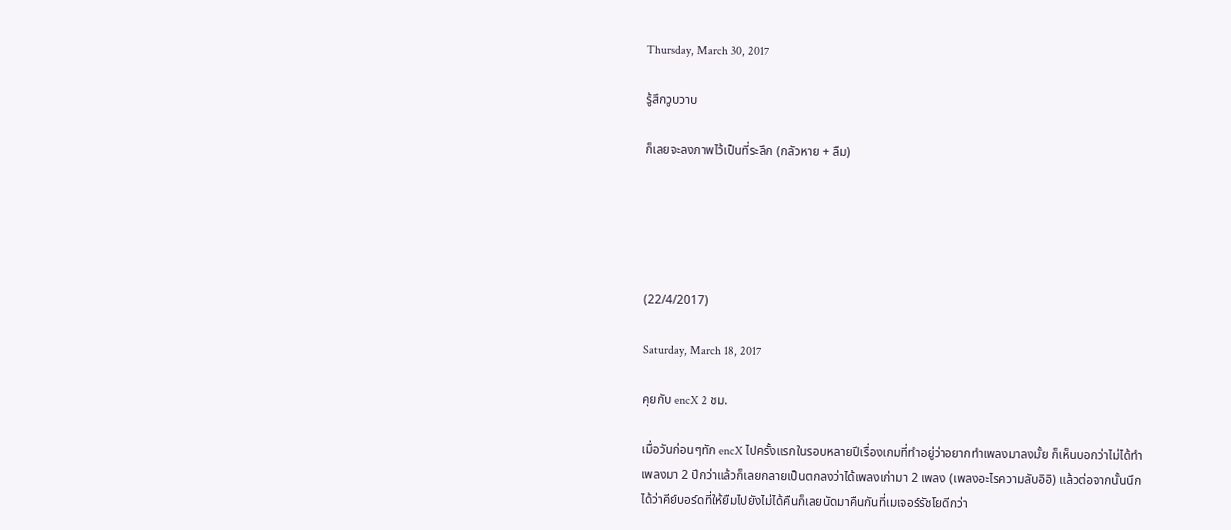Thursday, March 30, 2017

รู้สึกวูบวาบ

ก็เลยจะลงภาพไว้เป็นที่ระลึก (กลัวหาย + ลืม)





(22/4/2017)

Saturday, March 18, 2017

คุยกับ encX 2 ชม.

เมื่อวันก่อนๆทัก encX ไปครั้งแรกในรอบหลายปีเรื่องเกมที่ทำอยู่ว่าอยากทำเพลงมาลงมั้ย ก็เห็นบอกว่าไม่ได้ทำเพลงมา 2 ปีกว่าแล้วก็เลยกลายเป็นตกลงว่าได้เพลงเก่ามา 2 เพลง (เพลงอะไรความลับอิอิ) แล้วต่อจากนั้นนึกได้ว่าคีย์บอร์ดที่ให้ยืมไปยังไม่ได้คืนก็เลยนัดมาคืนกันที่เมเจอร์รัชโยดีกว่า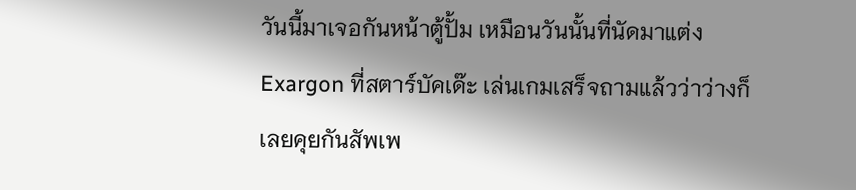วันนี้มาเจอกันหน้าตู้ปั้ม เหมือนวันนั้นที่นัดมาแต่ง Exargon ที่สตาร์บัคเด๊ะ เล่นเกมเสร็จถามแล้วว่าว่างก็เลยคุยกันสัพเพ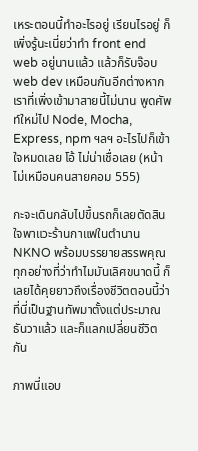เหระตอนนี้ทำอะไรอยู่ เรียนไรอยู่ ก็เพิ่งรู้นะเนี่ยว่าทำ front end web อยู่นานแล้ว แล้วก็รับจ๊อบ web dev เหมือนกันอีกต่างหาก เราที่เพิ่งเข้ามาสายนี้ไม่นาน พูดศัพท์ใหม่ไป Node, Mocha, Express, npm ฯลฯ อะไรไปก็เข้าใจหมดเลย โอ้ ไม่น่าเชื่อเลย (หน้าไม่เหมือนคนสายคอม 555)

กะจะเดินกลับไปขึ้นรถก็เลยตัดสินใจพาแวะร้านกาแฟในตำนาน NKNO พร้อมบรรยายสรรพคุณทุกอย่างที่ว่าทำไมมันเลิศขนาดนี้ ก็เลยได้คุยยาวถึงเรื่องชีวิตตอนนี้ว่าที่นี่เป็นฐานทัพมาตั้งแต่ประมาณธันวาแล้ว และก็แลกเปลี่ยนชีวิตกัน

ภาพนี่แอบ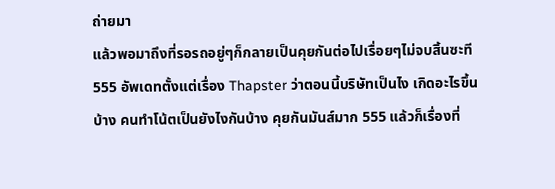ถ่ายมา
แล้วพอมาถึงที่รอรถอยู่ๆก็กลายเป็นคุยกันต่อไปเรื่อยๆไม่จบสิ้นซะที 555 อัพเดทตั้งแต่เรื่อง Thapster ว่าตอนนี้บริษัทเป็นไง เกิดอะไรขึ้นบ้าง คนทำโน้ตเป็นยังไงกันบ้าง คุยกันมันส์มาก 555 แล้วก็เรื่องที่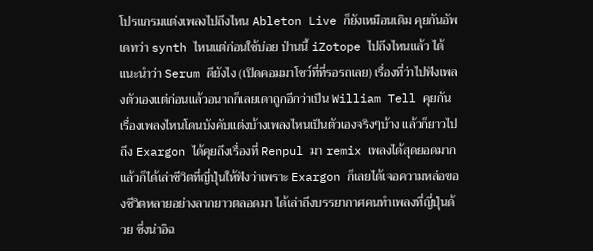โปรแกรมแต่งเพลงไปถึงไหน Ableton Live ก็ยังเหมือนเดิม คุยกันอัพเดทว่า synth ไหนแต่ก่อนใช้บ่อย ป่านนี้ iZotope ไปถึงไหนแล้ว ได้แนะนำว่า Serum ดียังไง (เปิดคอมมาโชว์ที่ที่รอรถเลย) เรื่องที่ว่าไปฟังเพลงตัวเองแต่ก่อนแล้วอนาถก็เลยเดาถูกอีกว่าเป็น William Tell คุยกันเรื่องเพลงไหนโดนบังคับแต่งบ้างเพลงไหนเป็นตัวเองจริงๆบ้าง แล้วก็ยาวไปถึง Exargon ได้คุยถึงเรื่องที่ Renpul มา remix เพลงได้สุดยอดมาก แล้วก็ได้เล่าชีวิตที่ญี่ปุ่นให้ฟังว่าเพราะ Exargon ก็เลยได้เจอความหล่อของชีวิตหลายอย่างลากยาวตลอดมา ได้เล่าถึงบรรยากาศคนทำเพลงที่ญี่ปุ่นด้วย ซึ่งน่าอิฉ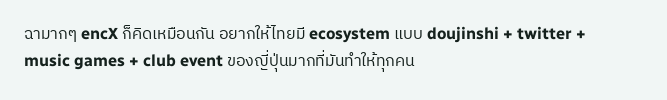ฉามากๆ encX ก็คิดเหมือนกัน อยากให้ไทยมี ecosystem แบบ doujinshi + twitter + music games + club event ของญี่ปุ่นมากที่มันทำให้ทุกคน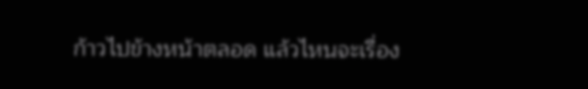ก้าวไปข้างหน้าตลอด แล้วไหนจะเรื่อง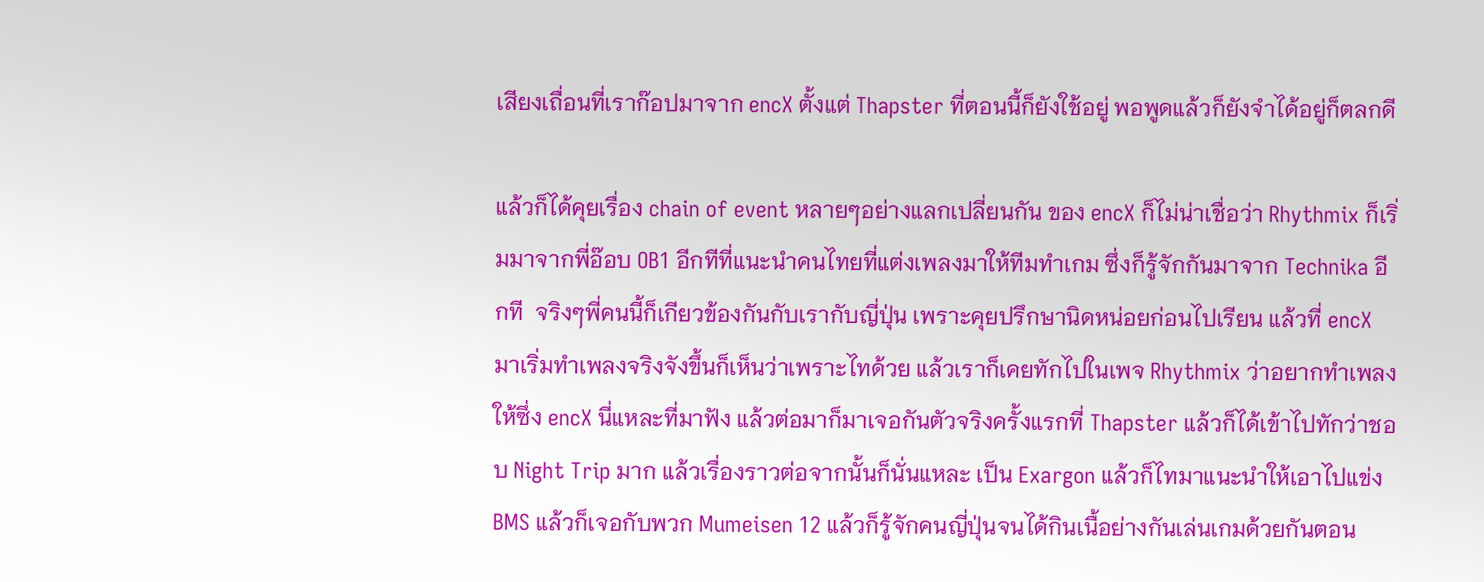เสียงเถื่อนที่เราก๊อปมาจาก encX ตั้งแต่ Thapster ที่ตอนนี้ก็ยังใช้อยู่ พอพูดแล้วก็ยังจำได้อยู่ก็ตลกดี

แล้วก็ได้คุยเรื่อง chain of event หลายๆอย่างแลกเปลี่ยนกัน ของ encX ก็ไม่น่าเชื่อว่า Rhythmix ก็เริ่มมาจากพี่อ๊อบ OB1 อีกทีที่แนะนำคนไทยที่แต่งเพลงมาให้ทีมทำเกม ซึ่งก็รู้จักกันมาจาก Technika อีกที  จริงๆพี่คนนี้ก็เกียวข้องกันกับเรากับญี่ปุ่น เพราะคุยปรึกษานิดหน่อยก่อนไปเรียน แล้วที่ encX มาเริ่มทำเพลงจริงจังขึ้นก็เห็นว่าเพราะไทด้วย แล้วเราก็เคยทักไปในเพจ Rhythmix ว่าอยากทำเพลงให้ซึ่ง encX นี่แหละที่มาฟัง แล้วต่อมาก็มาเจอกันตัวจริงครั้งแรกที่ Thapster แล้วก็ได้เข้าไปทักว่าชอบ Night Trip มาก แล้วเรื่องราวต่อจากนั้นก็นั่นแหละ เป็น Exargon แล้วก็ไทมาแนะนำให้เอาไปแข่ง BMS แล้วก็เจอกับพวก Mumeisen 12 แล้วก็รู้จักคนญี่ปุ่นจนได้กินเนื้อย่างกันเล่นเกมด้วยกันตอน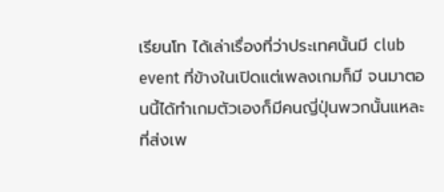เรียนโท ได้เล่าเรื่องที่ว่าประเทศนั้นมี club event ที่ข้างในเปิดแต่เพลงเกมก็มี จนมาตอนนี้ได้ทำเกมตัวเองก็มีคนญี่ปุ่นพวกนั้นแหละที่ส่งเพ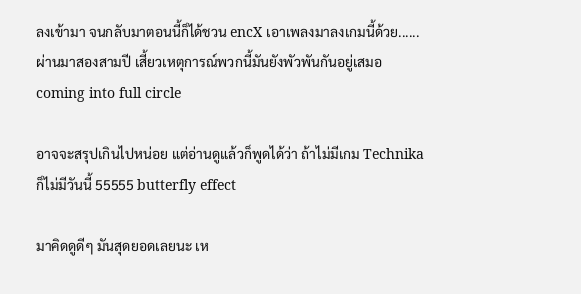ลงเข้ามา จนกลับมาตอนนี้ก็ได้ชวน encX เอาเพลงมาลงเกมนี้ด้วย...... ผ่านมาสองสามปี เสี้ยวเหตุการณ์พวกนี้มันยังพัวพันกันอยู่เสมอ coming into full circle

อาจจะสรุปเกินไปหน่อย แต่อ่านดูแล้วก็พูดได้ว่า ถ้าไม่มีเกม Technika ก็ไม่มีวันนี้ 55555 butterfly effect

มาคิดดูดีๆ มันสุดยอดเลยนะ เห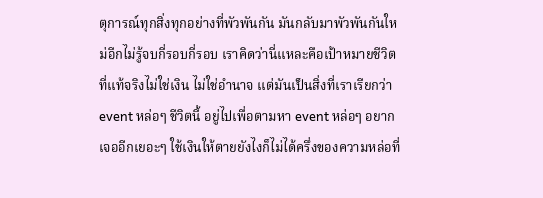ตุการณ์ทุกสิ่งทุกอย่างที่พัวพันกัน มันกลับมาพัวพันกันใหม่อีกไม่รู้จบกี่รอบกี่รอบ เราคิดว่านี่แหละคือเป้าหมายชีวิตที่แท้จริงไม่ใช่เงิน ไม่ใช่อำนาจ แต่มันเป็นสิ่งที่เราเรียกว่า event หล่อๆ ชีวิตนี้ อยู่ไปเพื่อตามหา event หล่อๆ อยากเจออีกเยอะๆ ใช้เงินให้ตายยังไงก็ไม่ได้ครึ่งของความหล่อที่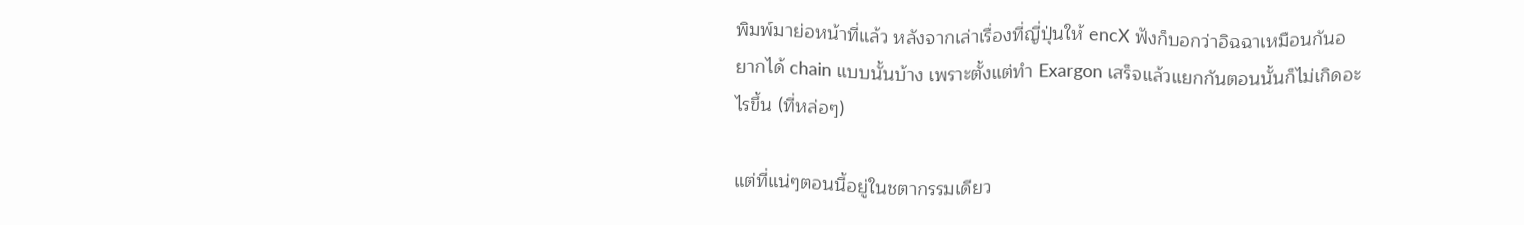พิมพ์มาย่อหน้าที่แล้ว หลังจากเล่าเรื่องที่ญี่ปุ่นให้ encX ฟังก็บอกว่าอิฉฉาเหมือนกันอยากได้ chain แบบนั้นบ้าง เพราะตั้งแต่ทำ Exargon เสร็จแล้วแยกกันตอนนั้นก็ไม่เกิดอะไรขึ้น (ที่หล่อๆ)

แต่ที่แน่ๆตอนนี้อยู่ในชตากรรมเดียว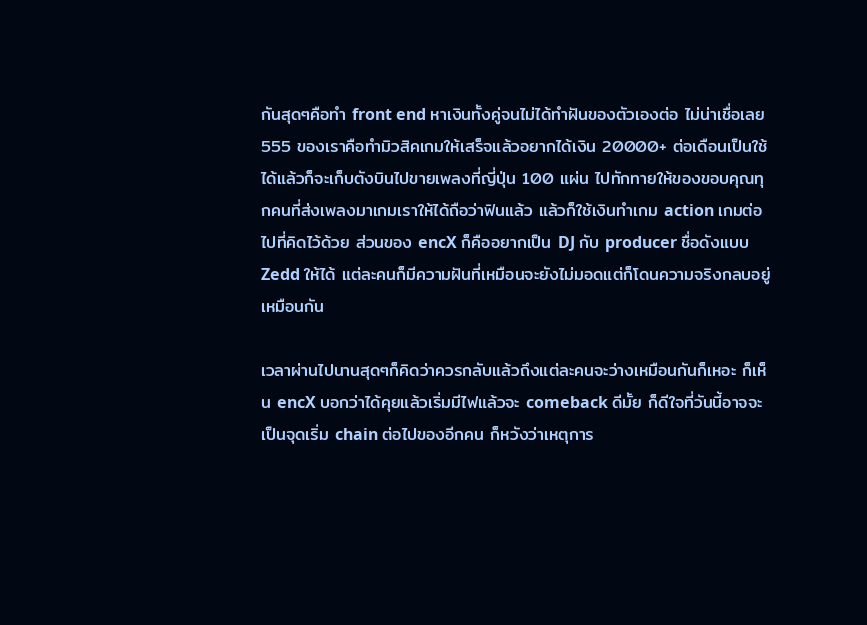กันสุดๆคือทำ front end หาเงินทั้งคู่จนไม่ได้ทำฝันของตัวเองต่อ ไม่น่าเชื่อเลย 555 ของเราคือทำมิวสิคเกมให้เสร็จแล้วอยากได้เงิน 20000+ ต่อเดือนเป็นใช้ได้แล้วก็จะเก็บตังบินไปขายเพลงที่ญี่ปุ่น 100 แผ่น ไปทักทายให้ของขอบคุณทุกคนที่ส่งเพลงมาเกมเราให้ได้ถือว่าฟินแล้ว แล้วก็ใช้เงินทำเกม action เกมต่อไปที่คิดไว้ด้วย ส่วนของ encX ก็คืออยากเป็น DJ กับ producer ชื่อดังแบบ Zedd ให้ได้ แต่ละคนก็มีความฝันที่เหมือนจะยังไม่มอดแต่ก็โดนความจริงกลบอยู่เหมือนกัน

เวลาผ่านไปนานสุดๆก็คิดว่าควรกลับแล้วถึงแต่ละคนจะว่างเหมือนกันก็เหอะ ก็เห็น encX บอกว่าได้คุยแล้วเริ่มมีไฟแล้วจะ comeback ดีมั้ย ก็ดีใจที่วันนี้อาจจะเป็นจุดเริ่ม chain ต่อไปของอีกคน ก็หวังว่าเหตุการ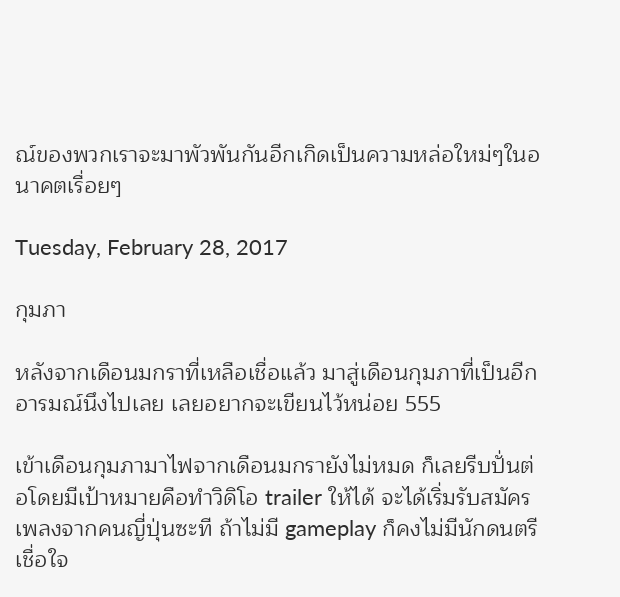ณ์ของพวกเราจะมาพัวพันกันอีกเกิดเป็นความหล่อใหม่ๆในอนาคตเรื่อยๆ

Tuesday, February 28, 2017

กุมภา

หลังจากเดือนมกราที่เหลือเชื่อแล้ว มาสู่เดือนกุมภาที่เป็นอีกอารมณ์นึงไปเลย เลยอยากจะเขียนไว้หน่อย 555

เข้าเดือนกุมภามาไฟจากเดือนมกรายังไม่หมด ก็เลยรีบปั่นต่อโดยมีเป้าหมายคือทำวิดิโอ trailer ให้ได้ จะได้เริ่มรับสมัครเพลงจากคนญี่ปุ่นซะที ถ้าไม่มี gameplay ก็คงไม่มีนักดนตรีเชื่อใจ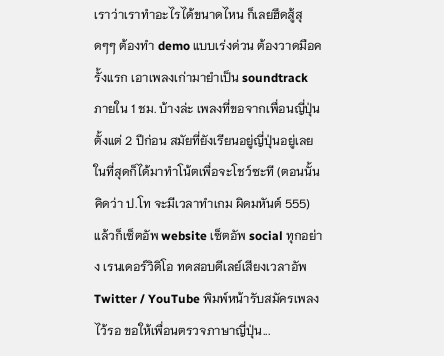เราว่าเราทำอะไรได้ขนาดไหน ก็เลยฮึดสู้สุดๆๆ ต้องทำ demo แบบเร่งด่วน ต้องวาดมือครั้งแรก เอาเพลงเก่ามายำเป็น soundtrack ภายใน 1 ชม. บ้างล่ะ เพลงที่ขอจากเพื่อนญี่ปุ่นตั้งแต่ 2 ปีก่อน สมัยที่ยังเรียนอยู่ญี่ปุ่นอยู่เลย ในที่สุดก็ได้มาทำโน้ตเพื่อจะโชว์ซะที (ตอนนั้น คิดว่า ป.โท จะมีเวลาทำเกม ผิดมหันต์ 555) แล้วก็เซ็ตอัพ website เซ็ตอัพ social ทุกอย่าง เรนเดอร์วิดิโอ ทดสอบดีเลย์เสียงเวลาอัพ Twitter / YouTube พิมพ์หน้ารับสมัครเพลงไว้รอ ขอให้เพื่อนตรวจภาษาญี่ปุ่น...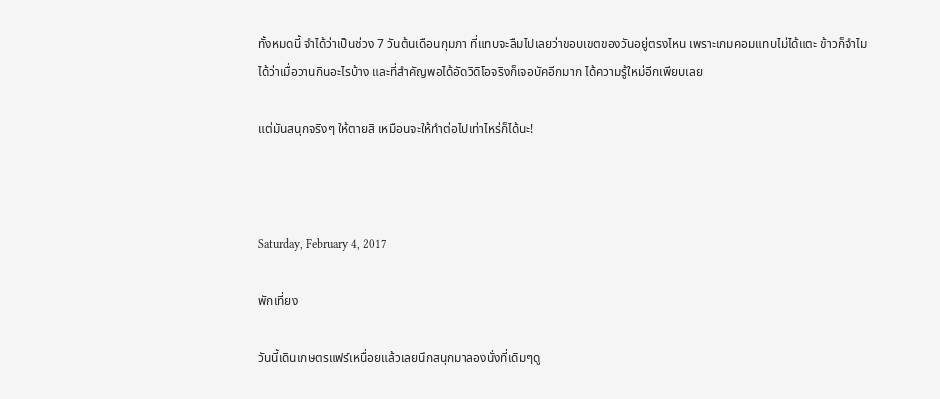ทั้งหมดนี้ จำได้ว่าเป็นช่วง 7 วันต้นเดือนกุมภา ที่แทบจะลืมไปเลยว่าขอบเขตของวันอยู่ตรงไหน เพราะเกมคอมแทบไม่ได้แตะ ข้าวก็จำไมได้ว่าเมื่อวานกินอะไรบ้าง และที่สำคัญพอได้อัดวิดิโอจริงก็เจอบัคอีกมาก ได้ความรู้ใหม่อีกเพียบเลย

แต่มันสนุกจริงๆ ให้ตายสิ เหมือนจะให้ทำต่อไปเท่าไหร่ก็ได้นะ!



Saturday, February 4, 2017

พักเที่ยง

วันนี้เดินเกษตรแฟร์เหนื่อยแล้วเลยนึกสนุกมาลองนั่งที่เดิมๆดู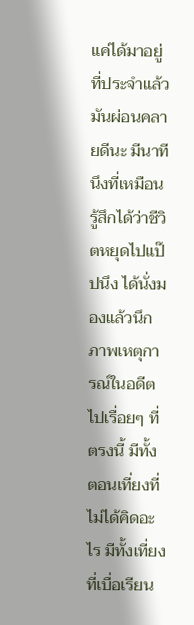แค่ได้มาอยู่ที่ประจำแล้วมันผ่อนคลายดีนะ มีนาทีนึงที่เหมือนรู้สึกได้ว่าชีวิตหยุดไปแป๊ปนึง ได้นั่งมองแล้วนึกภาพเหตุการณ์ในอดีตไปเรื่อยๆ ที่ตรงนี้ มีทั้งตอนเที่ยงที่ไม่ได้คิดอะไร มีทั้งเที่ยงที่เบื่อเรียน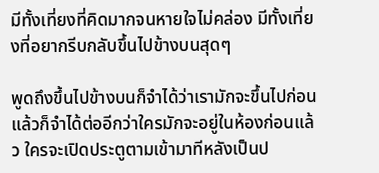มีทั้งเที่ยงที่คิดมากจนหายใจไม่คล่อง มีทั้งเที่ยงที่อยากรีบกลับขึ้นไปข้างบนสุดๆ

พูดถึงขึ้นไปข้างบนก็จำได้ว่าเรามักจะขึ้นไปก่อน แล้วก็จำได้ต่ออีกว่าใครมักจะอยู่ในห้องก่อนแล้ว ใครจะเปิดประตูตามเข้ามาทีหลังเป็นป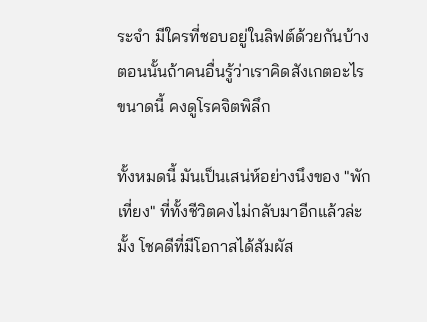ระจำ มีใครที่ชอบอยู่ในลิฟต์ด้วยกันบ้าง ตอนนั้นถ้าคนอื่นรู้ว่าเราคิดสังเกตอะไรขนาดนี้ คงดูโรคจิตพิลึก

ทั้งหมดนี้ มันเป็นเสน่ห์อย่างนึงของ "พักเที่ยง" ที่ทั้งชีวิตคงไม่กลับมาอีกแล้วล่ะมั้ง โชคดีที่มีโอกาสได้สัมผัส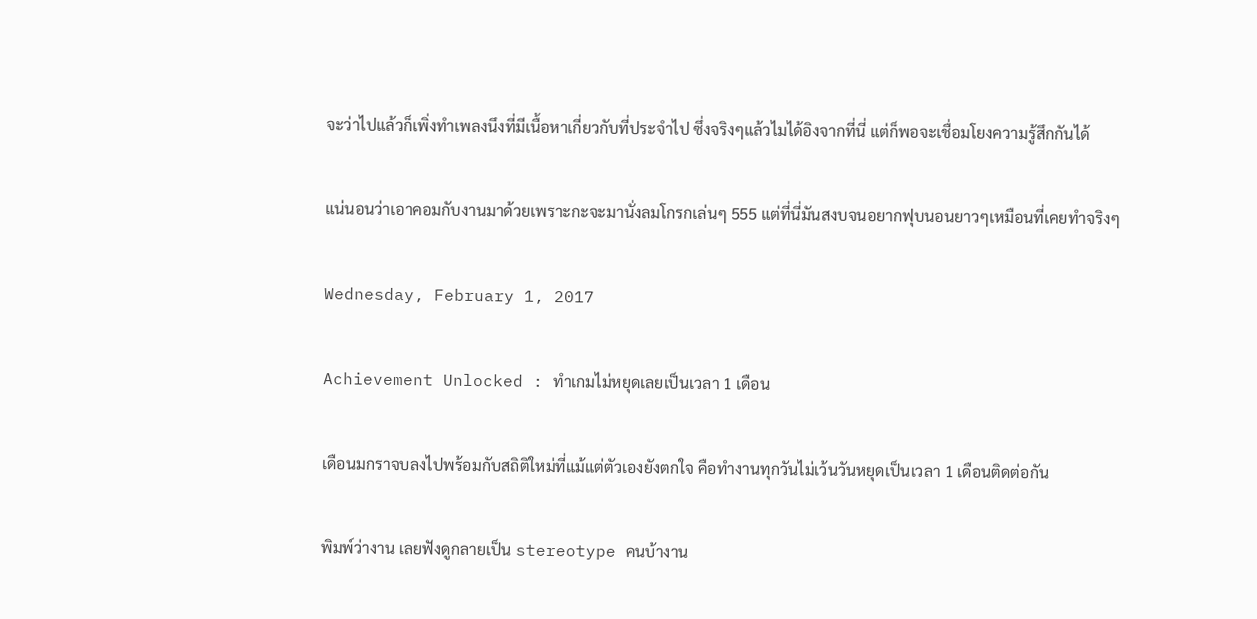จะว่าไปแล้วก็เพิ่งทำเพลงนึงที่มีเนื้อหาเกี่ยวกับที่ประจำไป ซึ่งจริงๆแล้วไมได้อิงจากที่นี่ แต่ก็พอจะเชื่อมโยงความรู้สึกกันได้

แน่นอนว่าเอาคอมกับงานมาด้วยเพราะกะจะมานั่งลมโกรกเล่นๆ 555 แต่ที่นี่มันสงบจนอยากฟุบนอนยาวๆเหมือนที่เคยทำจริงๆ

Wednesday, February 1, 2017

Achievement Unlocked : ทำเกมไม่หยุดเลยเป็นเวลา 1 เดือน

เดือนมกราจบลงไปพร้อมกับสถิติใหม่ที่แม้แต่ตัวเองยังตกใจ คือทำงานทุกวันไม่เว้นวันหยุดเป็นเวลา 1 เดือนติดต่อกัน

พิมพ์ว่างาน เลยฟังดูกลายเป็น stereotype คนบ้างาน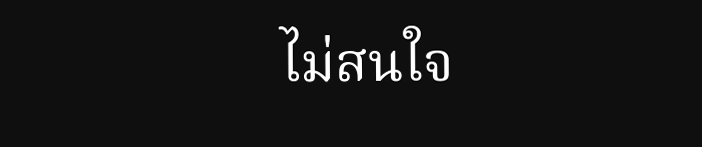ไม่สนใจ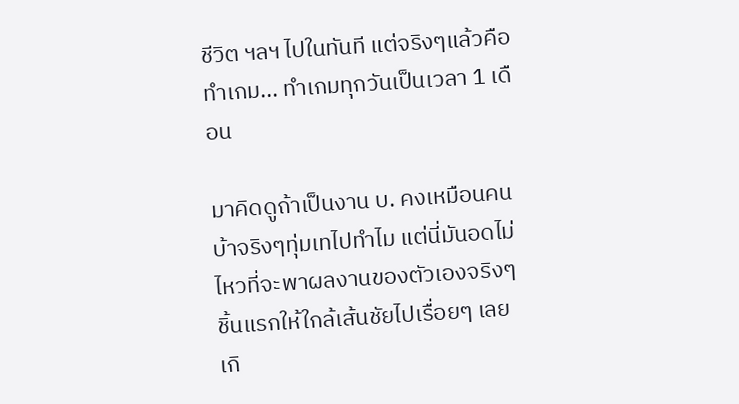ชีวิต ฯลฯ ไปในทันที แต่จริงๆแล้วคือทำเกม... ทำเกมทุกวันเป็นเวลา 1 เดือน

มาคิดดูถ้าเป็นงาน บ. คงเหมือนคนบ้าจริงๆทุ่มเทไปทำไม แต่นี่มันอดไม่ไหวที่จะพาผลงานของตัวเองจริงๆชิ้นแรกให้ใกล้เส้นชัยไปเรื่อยๆ เลยเกิ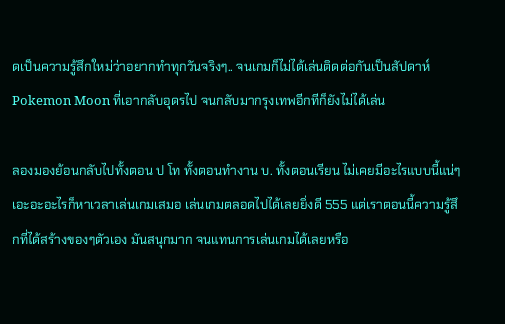ดเป็นความรู้สึกใหม่ว่าอยากทำทุกวันจริงๆ.. จนเกมก็ไม่ได้เล่นติดต่อกันเป็นสัปดาห์ Pokemon Moon ที่เอากลับอุดรไป จนกลับมากรุงเทพอีกทีก็ยังไม่ได้เล่น

ลองมองย้อนกลับไปทั้งตอน ป โท ทั้งตอนทำงาน บ. ทั้งตอนเรียน ไม่เคยมีอะไรแบบนี้แน่ๆ เอะอะอะไรก็หาเวลาเล่นเกมเสมอ เล่นเกมตลอดไปได้เลยยิ่งดี 555 แต่เราตอนนี้ความรู้สึกที่ได้สร้างของๆตัวเอง มันสนุกมาก จนแทนการเล่นเกมได้เลยหรือ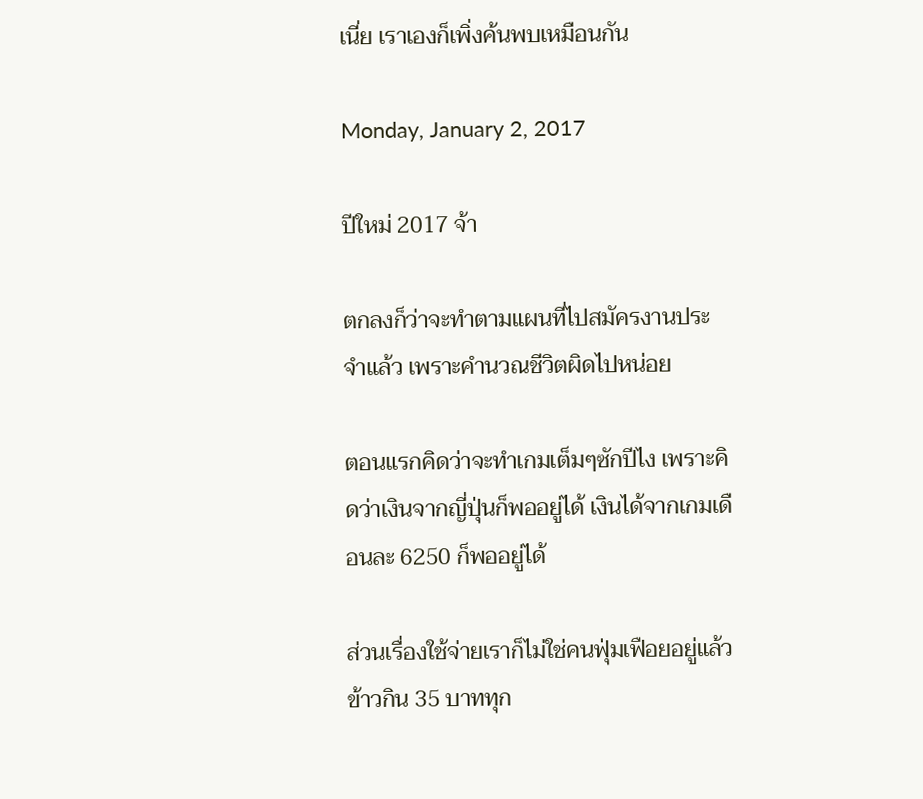เนี่ย เราเองก็เพิ่งค้นพบเหมือนกัน

Monday, January 2, 2017

ปีใหม่ 2017 จ้า

ตกลงก็ว่าจะทำตามแผนที่ไปสมัครงานประจำแล้ว เพราะคำนวณชีวิตผิดไปหน่อย

ตอนแรกคิดว่าจะทำเกมเต็มๆซักปีไง เพราะคิดว่าเงินจากญี่ปุ่นก็พออยู่ได้ เงินได้จากเกมเดือนละ 6250 ก็พออยู่ได้

ส่วนเรื่องใช้จ่ายเราก็ไม่ใช่คนฟุ่มเฟือยอยู่แล้ว ข้าวกิน 35 บาททุก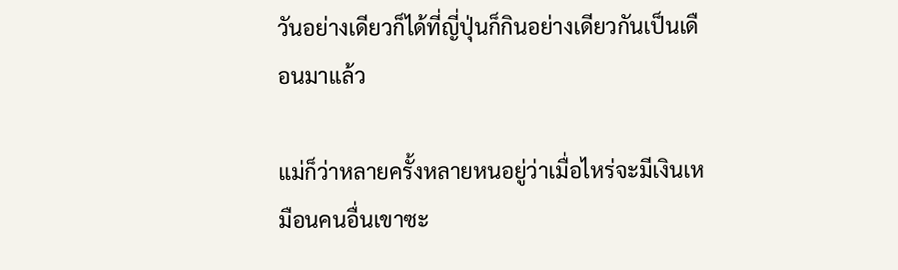วันอย่างเดียวก็ได้ที่ญี่ปุ่นก็กินอย่างเดียวกันเป็นเดือนมาแล้ว

แม่ก็ว่าหลายครั้งหลายหนอยู่ว่าเมื่อไหร่จะมีเงินเหมือนคนอื่นเขาซะ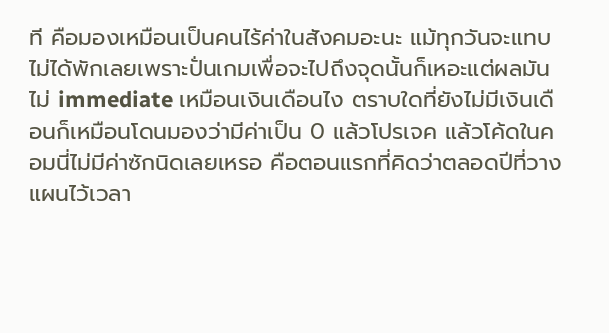ที คือมองเหมือนเป็นคนไร้ค่าในสังคมอะนะ แม้ทุกวันจะแทบไม่ได้พักเลยเพราะปั่นเกมเพื่อจะไปถึงจุดนั้นก็เหอะแต่ผลมันไม่ immediate เหมือนเงินเดือนไง ตราบใดที่ยังไม่มีเงินเดือนก็เหมือนโดนมองว่ามีค่าเป็น 0 แล้วโปรเจค แล้วโค้ดในคอมนี่ไม่มีค่าซักนิดเลยเหรอ คือตอนแรกที่คิดว่าตลอดปีที่วางแผนไว้เวลา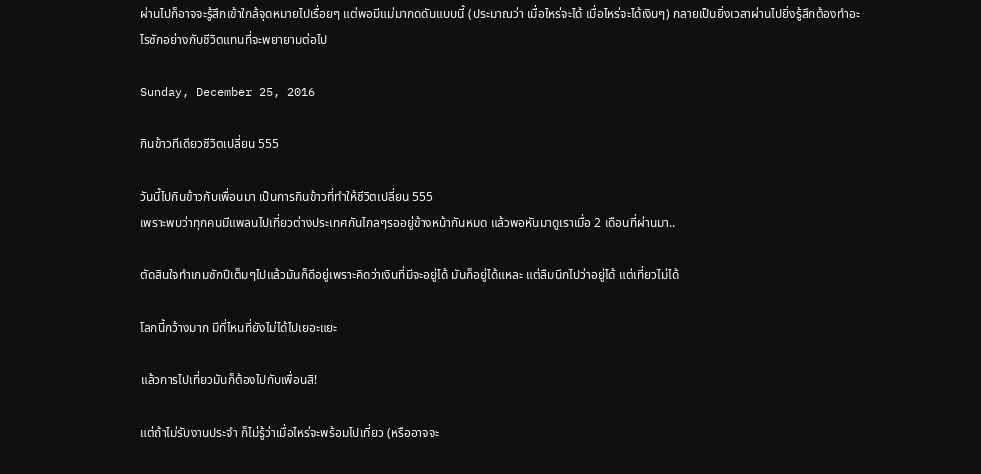ผ่านไปก็อาจจะรู้สึกเข้าใกล้จุดหมายไปเรื่อยๆ แต่พอมีแม่มากดดันแบบนี้ (ประมาณว่า เมื่อไหร่จะได้ เมื่อไหร่จะได้เงินๆ) กลายเป็นยิ่งเวลาผ่านไปยิ่งรู้สึกต้องทำอะไรซักอย่างกับชีวิตแทนที่จะพยายามต่อไป

Sunday, December 25, 2016

กินข้าวทีเดียวชีวิตเปลี่ยน 555

วันนี้ไปกินข้าวกับเพื่อนมา เป็นการกินข้าวที่ทำให้ชีวิตเปลี่ยน 555
เพราะพบว่าทุกคนมีแพลนไปเที่ยวต่างประเทศกันไกลๆรออยู่ข้างหน้ากันหมด แล้วพอหันมาดูเราเมื่อ 2 เดือนที่ผ่านมา..

ตัดสินใจทำเกมซักปีเต็มๆไปแล้วมันก็ดีอยู่เพราะคิดว่าเงินที่มีจะอยู่ได้ มันก็อยู่ได้แหละ แต่ลืมนึกไปว่าอยู่ได้ แต่เที่ยวไม่ได้

โลกนี้กว้างมาก มีที่ไหนที่ยังไม่ได้ไปเยอะแยะ

แล้วการไปเที่ยวมันก็ต้องไปกับเพื่อนสิ!

แต่ถ้าไม่รับงานประจำ ก็ไม่รู้ว่าเมื่อไหร่จะพร้อมไปเที่ยว (หรืออาจจะ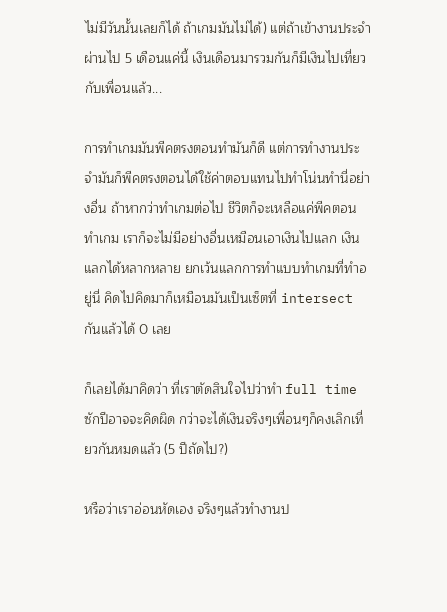ไม่มีวันนั้นเลยก็ได้ ถ้าเกมมันไม่ได้) แต่ถ้าเข้างานประจำ ผ่านไป 5 เดือนแค่นี้ เงินเดือนมารวมกันก็มีเงินไปเที่ยวกับเพื่อนแล้ว...

การทำเกมมันพีคตรงตอนทำมันก็ดี แต่การทำงานประจำมันก็พีคตรงตอนได้ใช้ค่าตอบแทนไปทำโน่นทำนี่อย่างอื่น ถ้าหากว่าทำเกมต่อไป ชีวิตก็จะเหลือแค่พีคตอนทำเกม เราก็จะไม่มีอย่างอื่นเหมือนเอาเงินไปแลก เงินแลกได้หลากหลาย ยกเว้นแลกการทำแบบทำเกมที่ทำอยู่นี่ คิดไปคิดมาก็เหมือนมันเป็นเซ็ตที่ intersect กันแล้วได้ 0 เลย

ก็เลยได้มาคิดว่า ที่เราตัดสินใจไปว่าทำ full time ซักปีอาจจะคิดผิด กว่าจะได้เงินจริงๆเพื่อนๆก็คงเลิกเที่ยวกันหมดแล้ว (5 ปีถัดไป?)

หรือว่าเราอ่อนหัดเอง จริงๆแล้วทำงานป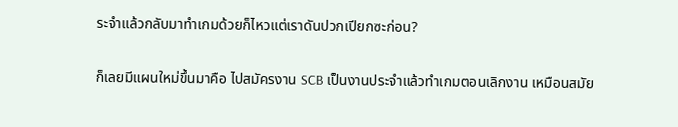ระจำแล้วกลับมาทำเกมด้วยก็ไหวแต่เราดันปวกเปียกซะก่อน?

ก็เลยมีแผนใหม่ขึ้นมาคือ ไปสมัครงาน SCB เป็นงานประจำแล้วทำเกมตอนเลิกงาน เหมือนสมัย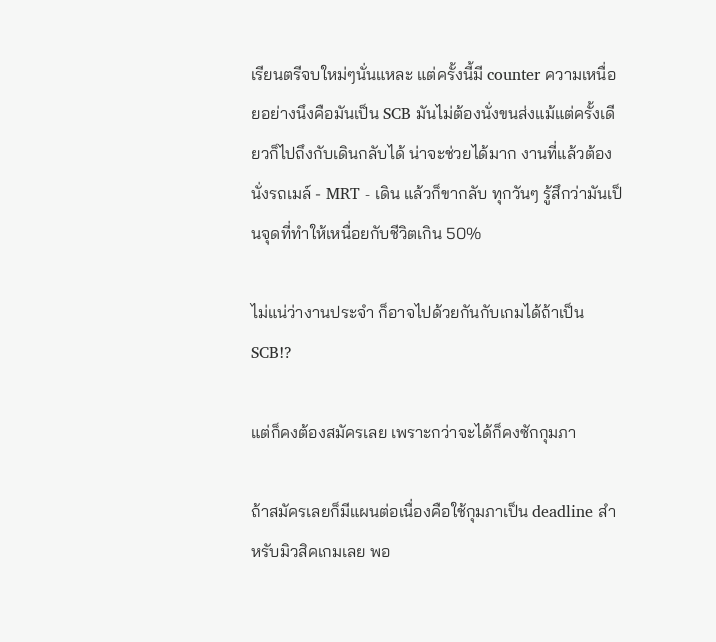เรียนตรีจบใหม่ๆนั่นแหละ แต่ครั้งนี้มี counter ความเหนื่อยอย่างนึงคือมันเป็น SCB มันไม่ต้องนั่งขนส่งแม้แต่ครั้งเดียวก็ไปถึงกับเดินกลับได้ น่าจะช่วยได้มาก งานที่แล้วต้องนั่งรถเมล์ - MRT - เดิน แล้วก็ขากลับ ทุกวันๆ รู้สึกว่ามันเป็นจุดที่ทำให้เหนื่อยกับชีวิตเกิน 50%

ไม่แน่ว่างานประจำ ก็อาจไปด้วยกันกับเกมได้ถ้าเป็น SCB!?

แต่ก็คงต้องสมัครเลย เพราะกว่าจะได้ก็คงซักกุมภา

ถ้าสมัครเลยก็มีแผนต่อเนื่องคือใช้กุมภาเป็น deadline สำหรับมิวสิคเกมเลย พอ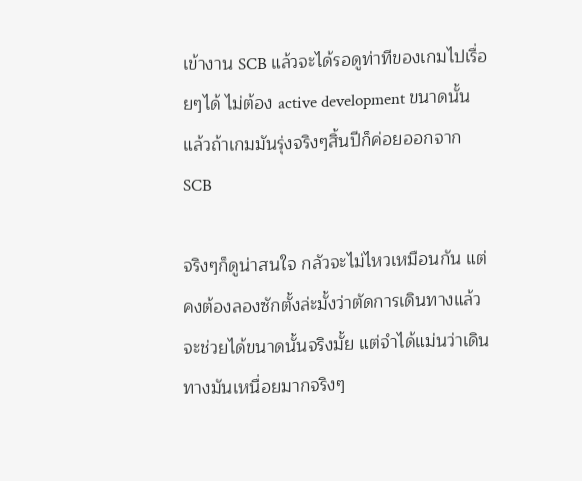เข้างาน SCB แล้วจะได้รอดูท่าทีของเกมไปเรื่อยๆได้ ไม่ต้อง active development ขนาดนั้น แล้วถ้าเกมมันรุ่งจริงๆสิ้นปีก็ค่อยออกจาก SCB

จริงๆก็ดูน่าสนใจ กลัวจะไม่ไหวเหมือนกัน แต่คงต้องลองซักตั้งล่ะมั้งว่าตัดการเดินทางแล้วจะช่วยได้ขนาดนั้นจริงมั้ย แต่จำได้แม่นว่าเดินทางมันเหนื่อยมากจริงๆ